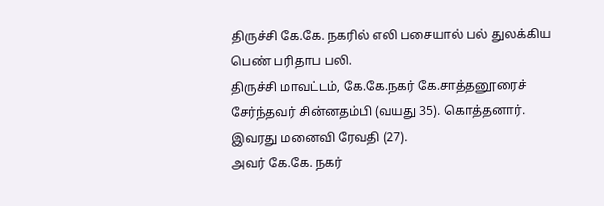திருச்சி கே.கே. நகரில் எலி பசையால் பல் துலக்கிய பெண் பரிதாப பலி.
திருச்சி மாவட்டம், கே.கே.நகர் கே.சாத்தனூரைச் சேர்ந்தவர் சின்னதம்பி (வயது 35). கொத்தனார். இவரது மனைவி ரேவதி (27).
அவர் கே.கே. நகர்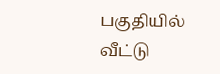பகுதியில் வீட்டு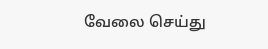வேலை செய்து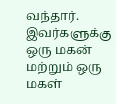வந்தார். இவர்களுக்கு ஒரு மகன் மற்றும் ஒரு மகள்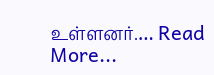உள்ளனர்.… Read More...